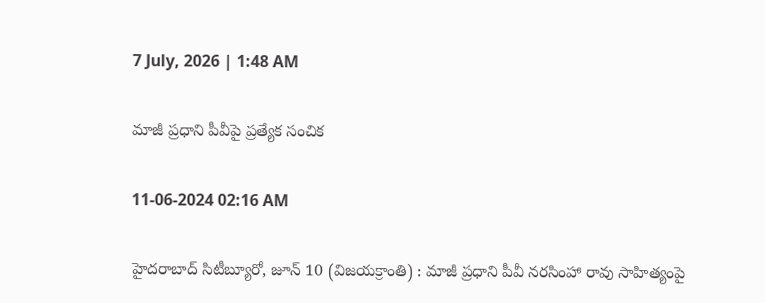7 July, 2026 | 1:48 AM

మాజీ ప్రధాని పీవీపై ప్రత్యేక సంచిక

11-06-2024 02:16 AM

హైదరాబాద్ సిటీబ్యూరో, జూన్ 10 (విజయక్రాంతి) : మాజీ ప్రధాని పీవీ నరసింహా రావు సాహిత్యంపై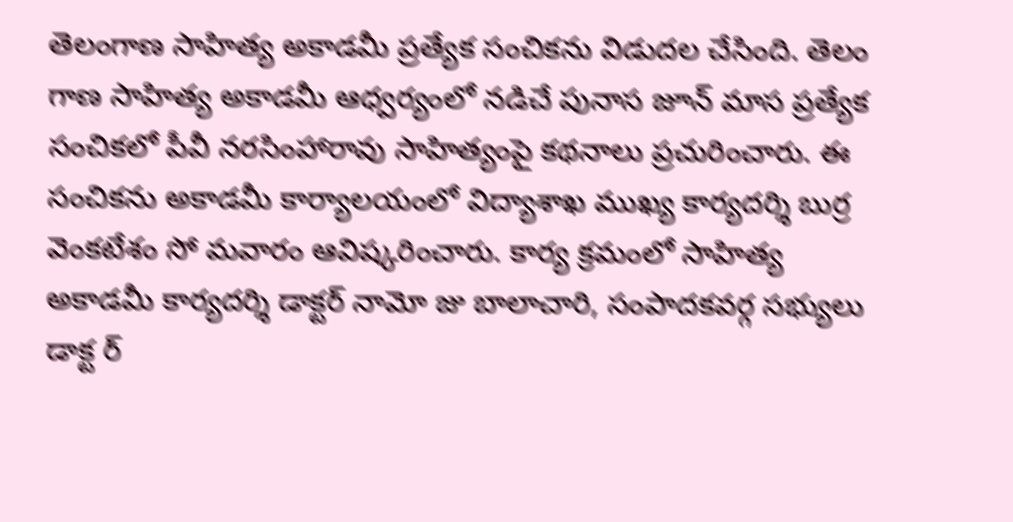తెలంగాణ సాహిత్య అకాడమీ ప్రత్యేక సంచికను విడుదల చేసింది. తెలం గాణ సాహిత్య అకాడమీ ఆధ్వర్యంలో నడిచే పునాస జూన్ మాస ప్రత్యేక సంచికలో పీవీ నరసింహారావు సాహిత్యంపై కథనాలు ప్రచురించారు. ఈ సంచికను అకాడమీ కార్యాలయంలో విద్యాశాఖ ముఖ్య కార్యదర్శి బుర్ర వెంకటేశం సో మవారం ఆవిష్కరించారు. కార్య క్రమంలో సాహిత్య అకాడమీ కార్యదర్శి డాక్టర్ నామో జు బాలాచారి, సంపాదకవర్గ సభ్యులు డాక్ట ర్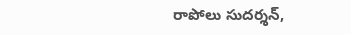రాపోలు సుదర్శన్,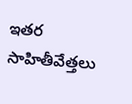ఇతర సాహితీవేత్తలు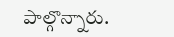పాల్గొన్నారు.